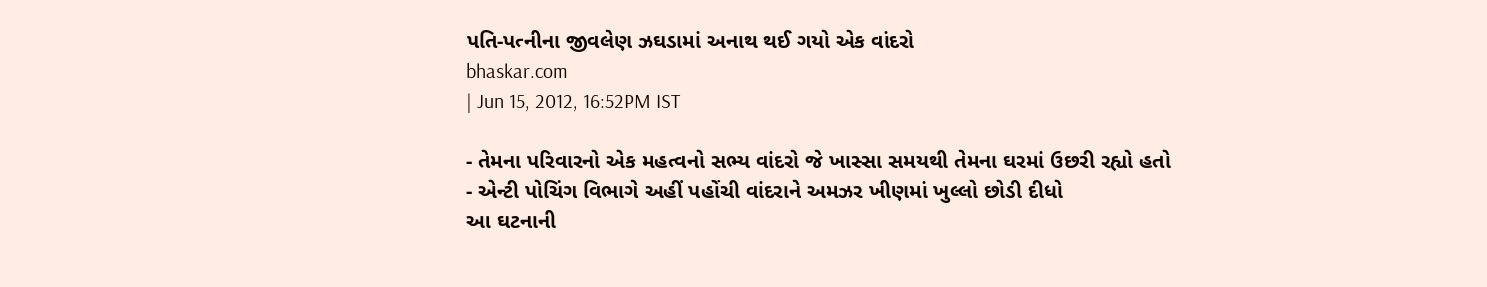પતિ-પત્નીના જીવલેણ ઝઘડામાં અનાથ થઈ ગયો એક વાંદરો
bhaskar.com
| Jun 15, 2012, 16:52PM IST

- તેમના પરિવારનો એક મહત્વનો સભ્ય વાંદરો જે ખાસ્સા સમયથી તેમના ઘરમાં ઉછરી રહ્યો હતો
- એન્ટી પોચિંગ વિભાગે અહીં પહોંચી વાંદરાને અમઝર ખીણમાં ખુલ્લો છોડી દીધો
આ ઘટનાની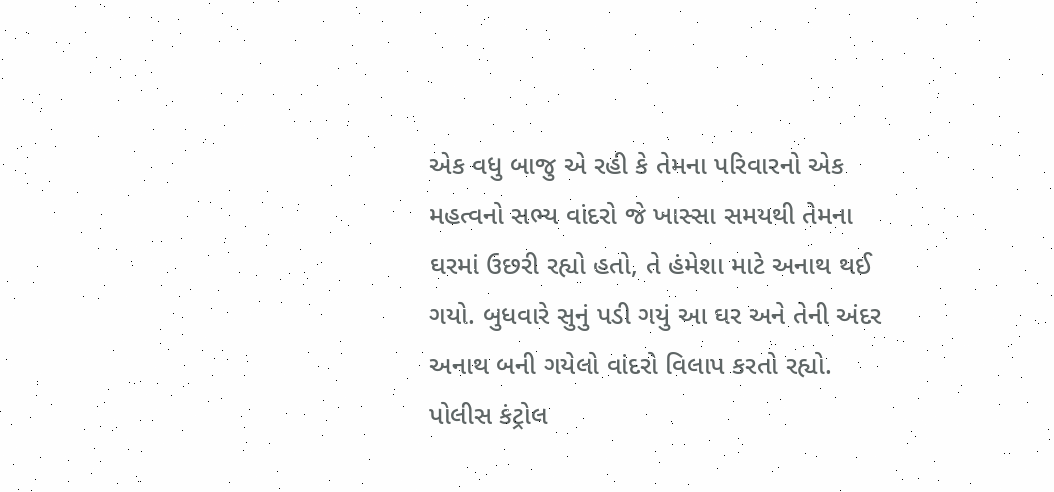એક વધુ બાજુ એ રહી કે તેમના પરિવારનો એક મહત્વનો સભ્ય વાંદરો જે ખાસ્સા સમયથી તેમના ઘરમાં ઉછરી રહ્યો હતો, તે હંમેશા માટે અનાથ થઈ ગયો. બુધવારે સુનું પડી ગયું આ ઘર અને તેની અંદર અનાથ બની ગયેલો વાંદરો વિલાપ કરતો રહ્યો.
પોલીસ કંટ્રોલ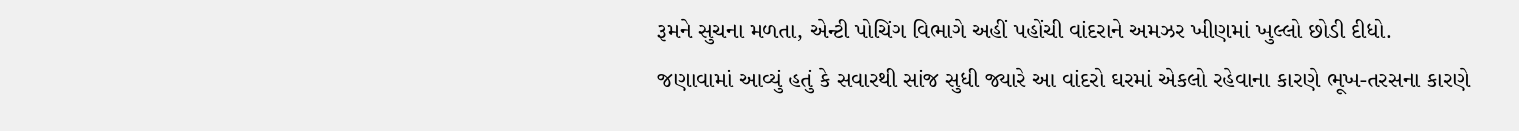રૂમને સુચના મળતા, એન્ટી પોચિંગ વિભાગે અહીં પહોંચી વાંદરાને અમઝર ખીણમાં ખુલ્લો છોડી દીધો.
જણાવામાં આવ્યું હતું કે સવારથી સાંજ સુધી જ્યારે આ વાંદરો ઘરમાં એકલો રહેવાના કારણે ભૂખ-તરસના કારણે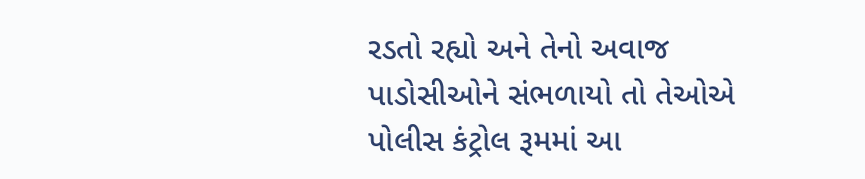રડતો રહ્યો અને તેનો અવાજ પાડોસીઓને સંભળાયો તો તેઓએ પોલીસ કંટ્રોલ રૂમમાં આ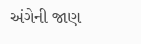અંગેની જાણ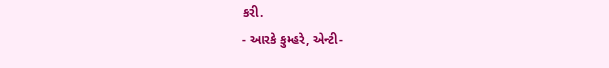કરી.
- આરકે કુમ્હરે, એન્ટી-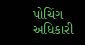પોચિંગ અધિકારી